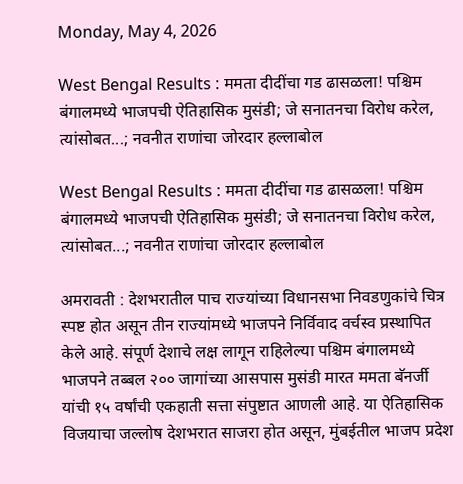Monday, May 4, 2026

West Bengal Results : ममता दीदींचा गड ढासळला! पश्चिम बंगालमध्ये भाजपची ऐतिहासिक मुसंडी; जे सनातनचा विरोध करेल, त्यांसोबत...; नवनीत राणांचा जोरदार हल्लाबोल

West Bengal Results : ममता दीदींचा गड ढासळला! पश्चिम बंगालमध्ये भाजपची ऐतिहासिक मुसंडी; जे सनातनचा विरोध करेल, त्यांसोबत...; नवनीत राणांचा जोरदार हल्लाबोल

अमरावती : देशभरातील पाच राज्यांच्या विधानसभा निवडणुकांचे चित्र स्पष्ट होत असून तीन राज्यांमध्ये भाजपने निर्विवाद वर्चस्व प्रस्थापित केले आहे. संपूर्ण देशाचे लक्ष लागून राहिलेल्या पश्चिम बंगालमध्ये भाजपने तब्बल २०० जागांच्या आसपास मुसंडी मारत ममता बॅनर्जी यांची १५ वर्षांची एकहाती सत्ता संपुष्टात आणली आहे. या ऐतिहासिक विजयाचा जल्लोष देशभरात साजरा होत असून, मुंबईतील भाजप प्रदेश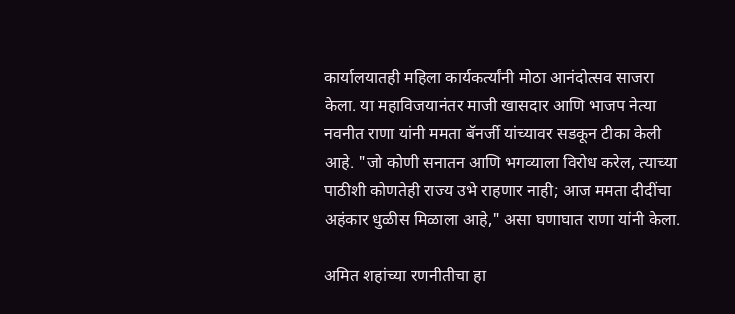कार्यालयातही महिला कार्यकर्त्यांनी मोठा आनंदोत्सव साजरा केला. या महाविजयानंतर माजी खासदार आणि भाजप नेत्या नवनीत राणा यांनी ममता बॅनर्जी यांच्यावर सडकून टीका केली आहे. "जो कोणी सनातन आणि भगव्याला विरोध करेल, त्याच्या पाठीशी कोणतेही राज्य उभे राहणार नाही; आज ममता दीदींचा अहंकार धुळीस मिळाला आहे," असा घणाघात राणा यांनी केला.

अमित शहांच्या रणनीतीचा हा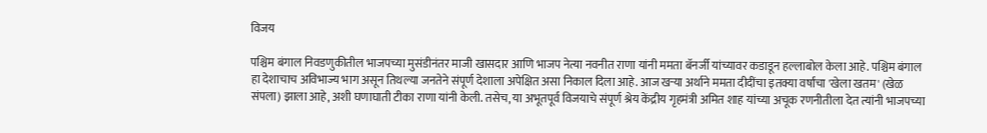विजय

पश्चिम बंगाल निवडणुकीतील भाजपच्या मुसंडीनंतर माजी खासदार आणि भाजप नेत्या नवनीत राणा यांनी ममता बॅनर्जी यांच्यावर कडाडून हल्लाबोल केला आहे. पश्चिम बंगाल हा देशाचाच अविभाज्य भाग असून तिथल्या जनतेने संपूर्ण देशाला अपेक्षित असा निकाल दिला आहे. आज खऱ्या अर्थाने ममता दीदींचा इतक्या वर्षांचा 'खेला खतम' (खेळ संपला) झाला आहे, अशी घणाघाती टीका राणा यांनी केली. तसेच, या अभूतपूर्व विजयाचे संपूर्ण श्रेय केंद्रीय गृहमंत्री अमित शाह यांच्या अचूक रणनीतीला देत त्यांनी भाजपच्या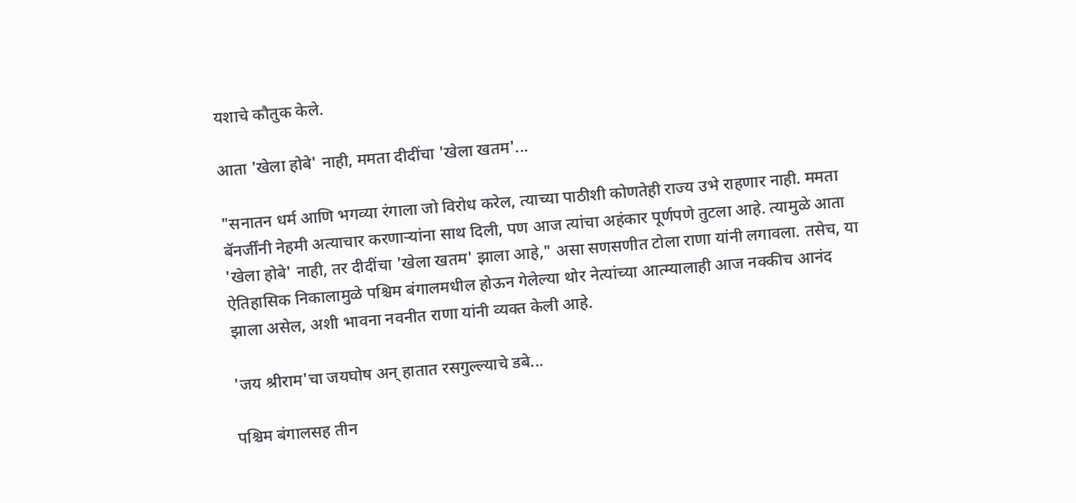यशाचे कौतुक केले.

आता 'खेला होबे' नाही, ममता दीदींचा 'खेला खतम'...

"सनातन धर्म आणि भगव्या रंगाला जो विरोध करेल, त्याच्या पाठीशी कोणतेही राज्य उभे राहणार नाही. ममता बॅनर्जींनी नेहमी अत्याचार करणाऱ्यांना साथ दिली, पण आज त्यांचा अहंकार पूर्णपणे तुटला आहे. त्यामुळे आता 'खेला होबे' नाही, तर दीदींचा 'खेला खतम' झाला आहे," असा सणसणीत टोला राणा यांनी लगावला. तसेच, या ऐतिहासिक निकालामुळे पश्चिम बंगालमधील होऊन गेलेल्या थोर नेत्यांच्या आत्म्यालाही आज नक्कीच आनंद झाला असेल, अशी भावना नवनीत राणा यांनी व्यक्त केली आहे.

'जय श्रीराम'चा जयघोष अन् हातात रसगुल्ल्याचे डबे...

पश्चिम बंगालसह तीन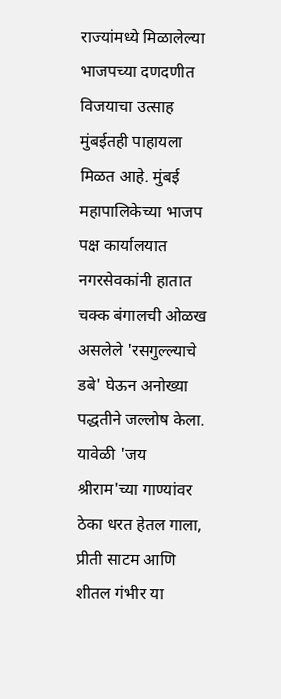राज्यांमध्ये मिळालेल्या भाजपच्या दणदणीत विजयाचा उत्साह मुंबईतही पाहायला मिळत आहे. मुंबई महापालिकेच्या भाजप पक्ष कार्यालयात नगरसेवकांनी हातात चक्क बंगालची ओळख असलेले 'रसगुल्ल्याचे डबे' घेऊन अनोख्या पद्धतीने जल्लोष केला. यावेळी 'जय श्रीराम'च्या गाण्यांवर ठेका धरत हेतल गाला, प्रीती साटम आणि शीतल गंभीर या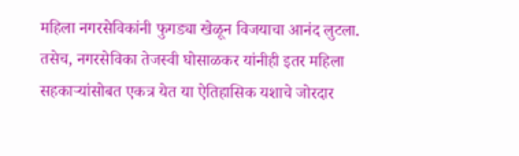महिला नगरसेविकांनी फुगड्या खेळून विजयाचा आनंद लुटला. तसेच, नगरसेविका तेजस्वी घोसाळकर यांनीही इतर महिला सहकाऱ्यांसोबत एकत्र येत या ऐतिहासिक यशाचे जोरदार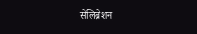सेलिब्रेशन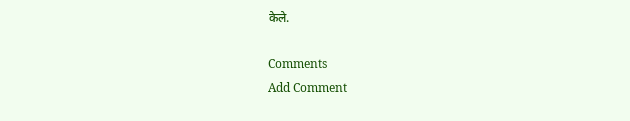केले.

Comments
Add Comment